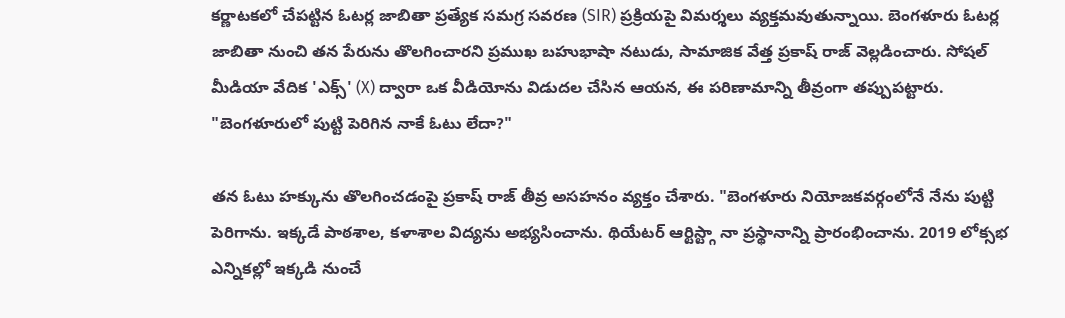కర్ణాటకలో చేపట్టిన ఓటర్ల జాబితా ప్రత్యేక సమగ్ర సవరణ (SIR) ప్రక్రియపై విమర్శలు వ్యక్తమవుతున్నాయి. బెంగళూరు ఓటర్ల జాబితా నుంచి తన పేరును తొలగించారని ప్రముఖ బహుభాషా నటుడు, సామాజిక వేత్త ప్రకాష్ రాజ్ వెల్లడించారు. సోషల్ మీడియా వేదిక 'ఎక్స్' (X) ద్వారా ఒక వీడియోను విడుదల చేసిన ఆయన, ఈ పరిణామాన్ని తీవ్రంగా తప్పుపట్టారు.
"బెంగళూరులో పుట్టి పెరిగిన నాకే ఓటు లేదా?"

తన ఓటు హక్కును తొలగించడంపై ప్రకాష్ రాజ్ తీవ్ర అసహనం వ్యక్తం చేశారు. "బెంగళూరు నియోజకవర్గంలోనే నేను పుట్టి పెరిగాను. ఇక్కడే పాఠశాల, కళాశాల విద్యను అభ్యసించాను. థియేటర్ ఆర్టిస్ట్గా నా ప్రస్థానాన్ని ప్రారంభించాను. 2019 లోక్సభ ఎన్నికల్లో ఇక్కడి నుంచే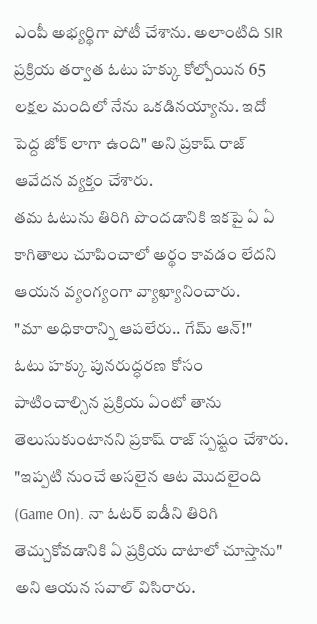ఎంపీ అభ్యర్థిగా పోటీ చేశాను. అలాంటిది SIR ప్రక్రియ తర్వాత ఓటు హక్కు కోల్పోయిన 65 లక్షల మందిలో నేను ఒకడినయ్యాను. ఇదో పెద్ద జోక్ లాగా ఉంది" అని ప్రకాష్ రాజ్ ఆవేదన వ్యక్తం చేశారు.
తమ ఓటును తిరిగి పొందడానికి ఇకపై ఏ ఏ కాగితాలు చూపించాలో అర్థం కావడం లేదని ఆయన వ్యంగ్యంగా వ్యాఖ్యానించారు.
"మా అధికారాన్ని ఆపలేరు.. గేమ్ ఆన్!"
ఓటు హక్కు పునరుద్ధరణ కోసం పాటించాల్సిన ప్రక్రియ ఏంటో తాను తెలుసుకుంటానని ప్రకాష్ రాజ్ స్పష్టం చేశారు. "ఇప్పటి నుంచే అసలైన ఆట మొదలైంది (Game On). నా ఓటర్ ఐడీని తిరిగి తెచ్చుకోవడానికి ఏ ప్రక్రియ దాటాలో చూస్తాను" అని ఆయన సవాల్ విసిరారు.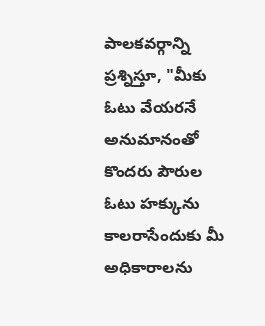పాలకవర్గాన్ని ప్రశ్నిస్తూ, "మీకు ఓటు వేయరనే అనుమానంతో కొందరు పౌరుల ఓటు హక్కును కాలరాసేందుకు మీ అధికారాలను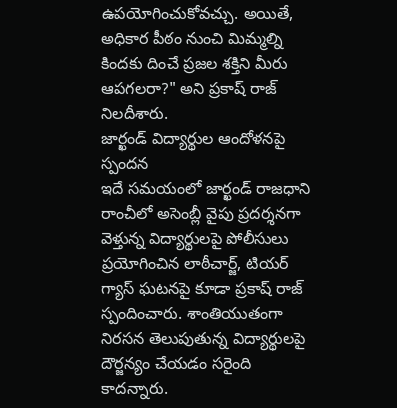ఉపయోగించుకోవచ్చు. అయితే, అధికార పీఠం నుంచి మిమ్మల్ని కిందకు దించే ప్రజల శక్తిని మీరు ఆపగలరా?" అని ప్రకాష్ రాజ్ నిలదీశారు.
జార్ఖండ్ విద్యార్థుల ఆందోళనపై స్పందన
ఇదే సమయంలో జార్ఖండ్ రాజధాని రాంచీలో అసెంబ్లీ వైపు ప్రదర్శనగా వెళ్తున్న విద్యార్థులపై పోలీసులు ప్రయోగించిన లాఠీచార్జ్, టియర్ గ్యాస్ ఘటనపై కూడా ప్రకాష్ రాజ్ స్పందించారు. శాంతియుతంగా నిరసన తెలుపుతున్న విద్యార్థులపై దౌర్జన్యం చేయడం సరైంది కాదన్నారు.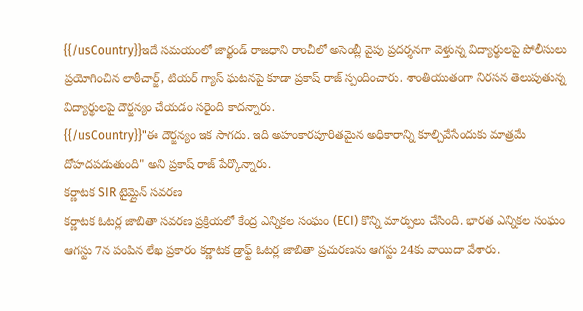{{/usCountry}}ఇదే సమయంలో జార్ఖండ్ రాజధాని రాంచీలో అసెంబ్లీ వైపు ప్రదర్శనగా వెళ్తున్న విద్యార్థులపై పోలీసులు ప్రయోగించిన లాఠీచార్జ్, టియర్ గ్యాస్ ఘటనపై కూడా ప్రకాష్ రాజ్ స్పందించారు. శాంతియుతంగా నిరసన తెలుపుతున్న విద్యార్థులపై దౌర్జన్యం చేయడం సరైంది కాదన్నారు.
{{/usCountry}}"ఈ దౌర్జన్యం ఇక సాగదు. ఇది అహంకారపూరితమైన అధికారాన్ని కూల్చివేసేందుకు మాత్రమే దోహదపడుతుంది" అని ప్రకాష్ రాజ్ పేర్కొన్నారు.
కర్ణాటక SIR టైమ్లైన్ సవరణ
కర్ణాటక ఓటర్ల జాబితా సవరణ ప్రక్రియలో కేంద్ర ఎన్నికల సంఘం (ECI) కొన్ని మార్పులు చేసింది. భారత ఎన్నికల సంఘం ఆగస్టు 7న పంపిన లేఖ ప్రకారం కర్ణాటక డ్రాఫ్ట్ ఓటర్ల జాబితా ప్రచురణను ఆగస్టు 24కు వాయిదా వేశారు.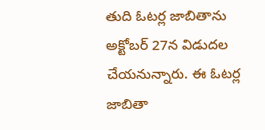తుది ఓటర్ల జాబితాను అక్టోబర్ 27న విడుదల చేయనున్నారు. ఈ ఓటర్ల జాబితా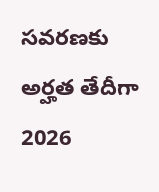సవరణకు అర్హత తేదీగా 2026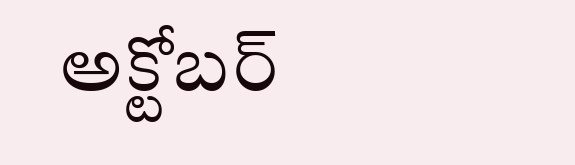అక్టోబర్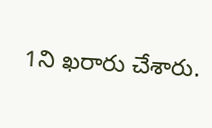1ని ఖరారు చేశారు.